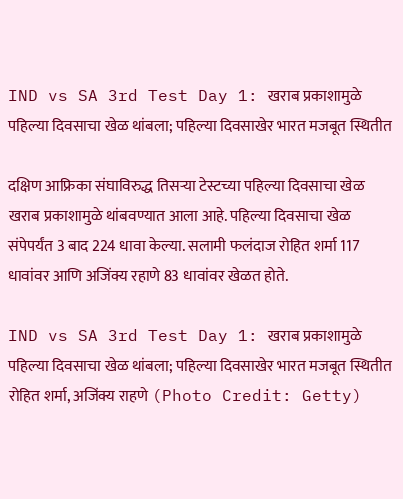IND vs SA 3rd Test Day 1: खराब प्रकाशामुळे पहिल्या दिवसाचा खेळ थांबला; पहिल्या दिवसाखेर भारत मजबूत स्थितीत

दक्षिण आफ्रिका संघाविरुद्ध तिसऱ्या टेस्टच्या पहिल्या दिवसाचा खेळ खराब प्रकाशामुळे थांबवण्यात आला आहे. पहिल्या दिवसाचा खेळ संपेपर्यंत 3 बाद 224 धावा केल्या. सलामी फलंदाज रोहित शर्मा 117 धावांवर आणि अजिंक्य रहाणे 83 धावांवर खेळत होते.

IND vs SA 3rd Test Day 1: खराब प्रकाशामुळे पहिल्या दिवसाचा खेळ थांबला; पहिल्या दिवसाखेर भारत मजबूत स्थितीत
रोहित शर्मा, अजिंक्य राहणे (Photo Credit: Getty)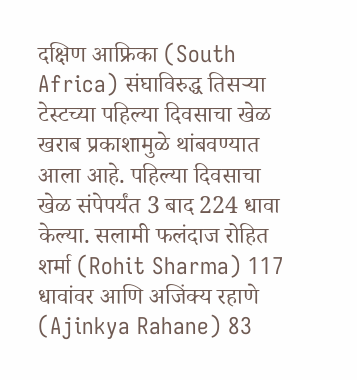दक्षिण आफ्रिका (South Africa) संघाविरुद्ध तिसऱ्या टेस्टच्या पहिल्या दिवसाचा खेळ खराब प्रकाशामुळे थांबवण्यात आला आहे. पहिल्या दिवसाचा खेळ संपेपर्यंत 3 बाद 224 धावा केल्या. सलामी फलंदाज रोहित शर्मा (Rohit Sharma) 117 धावांवर आणि अजिंक्य रहाणे (Ajinkya Rahane) 83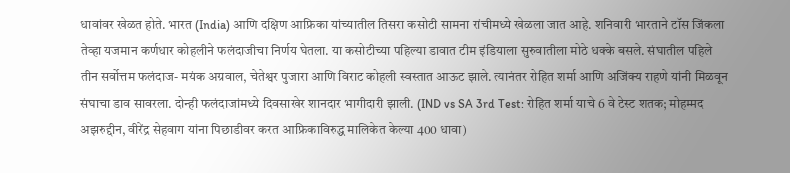धावांवर खेळत होते. भारत (India) आणि दक्षिण आफ्रिका यांच्यातील तिसरा कसोटी सामना रांचीमध्ये खेळला जात आहे. शनिवारी भारताने टॉस जिंकला तेव्हा यजमान कर्णधार कोहलीने फलंदाजीचा निर्णय घेतला. या कसोटीच्या पहिल्या डावात टीम इंडियाला सुरुवातीला मोठे धक्के बसले. संघातील पहिले तीन सर्वोत्तम फलंदाज- मयंक अग्रवाल, चेतेश्वर पुजारा आणि विराट कोहली स्वस्तात आऊट झाले. त्यानंतर रोहित शर्मा आणि अजिंक्य राहणे यांनी मिळवून संघाचा डाव सावरला. दोन्ही फलंदाजांमध्ये दिवसाखेर शानदार भागीदारी झाली. (IND vs SA 3rd Test: रोहित शर्मा याचे 6 वे टेस्ट शतक; मोहम्मद अझरुद्दीन, वीरेंद्र सेहवाग यांना पिछाडीवर करत आफ्रिकाविरुद्ध मालिकेत केल्या 400 धावा)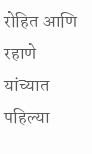रोहित आणि रहाणे यांच्यात पहिल्या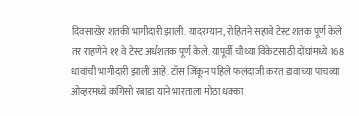दिवसाखेर शतकी भागीदारी झाली. यादरम्यान, रोहितने सहावे टेस्ट शतक पूर्ण केले तर राहणेने ११ वे टेस्ट अर्धशतक पूर्ण केले. यापूर्वी चौथ्या विकेटसाठी दोंघांमध्ये 168 धावांची भागीदारी झाली आहे. टॉस जिंकून पहिले फलंदाजी करत डावाच्या पाचव्या ओव्हरमध्ये कगिसो रबाडा याने भारताला मोठा धक्का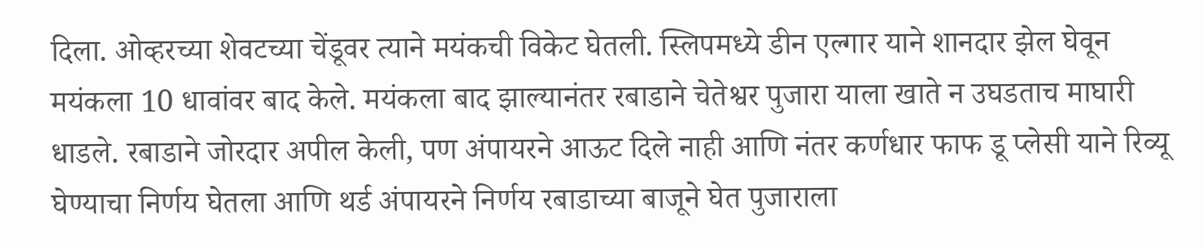दिला. ओव्हरच्या शेवटच्या चेंडूवर त्याने मयंकची विकेट घेतली. स्लिपमध्ये डीन एल्गार याने शानदार झेल घेवून मयंकला 10 धावांवर बाद केले. मयंकला बाद झाल्यानंतर रबाडाने चेतेश्वर पुजारा याला खाते न उघडताच माघारी धाडले. रबाडाने जोरदार अपील केली, पण अंपायरने आऊट दिले नाही आणि नंतर कर्णधार फाफ डू प्लेसी याने रिव्यू घेण्याचा निर्णय घेतला आणि थर्ड अंपायरने निर्णय रबाडाच्या बाजूने घेत पुजाराला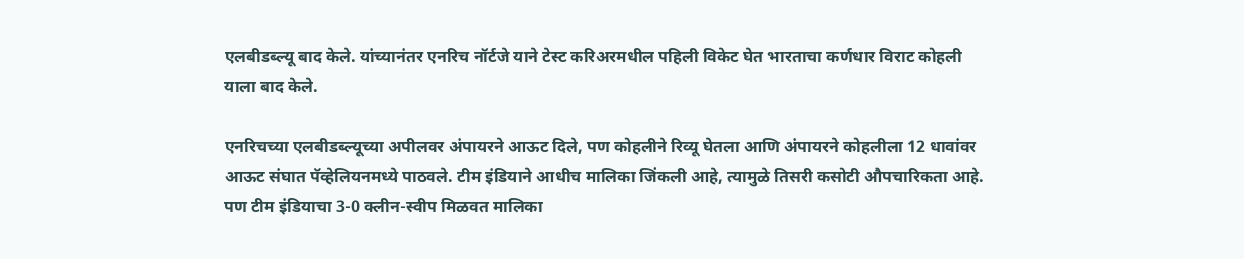एलबीडब्ल्यू बाद केले. यांच्यानंतर एनरिच नॉर्टजे याने टेस्ट करिअरमधील पहिली विकेट घेत भारताचा कर्णधार विराट कोहली याला बाद केले.

एनरिचच्या एलबीडब्ल्यूच्या अपीलवर अंपायरने आऊट दिले, पण कोहलीने रिव्यू घेतला आणि अंपायरने कोहलीला 12 धावांवर आऊट संघात पॅव्हेलियनमध्ये पाठवले. टीम इंडियाने आधीच मालिका जिंकली आहे, त्यामुळे तिसरी कसोटी औपचारिकता आहे. पण टीम इंडियाचा 3-0 क्लीन-स्वीप मिळवत मालिका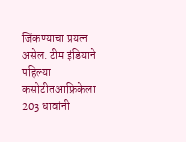जिंकण्याचा प्रयत्न असेल. टीम इंडियाने पहिल्या कसोटीतआफ्रिकेला 203 धावांनी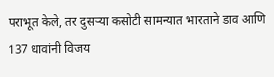पराभूत केले, तर दुसर्‍या कसोटी सामन्यात भारताने डाव आणि 137 धावांनी विजय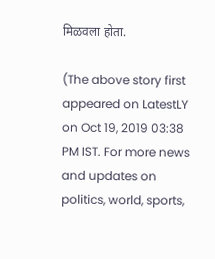मिळवला होता.

(The above story first appeared on LatestLY on Oct 19, 2019 03:38 PM IST. For more news and updates on politics, world, sports,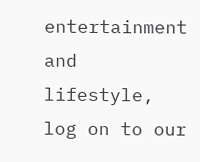entertainment and lifestyle, log on to our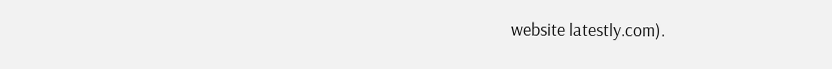website latestly.com).